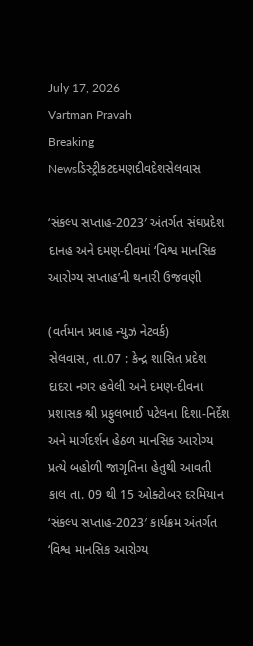July 17, 2026
Vartman Pravah
Breaking Newsડિસ્ટ્રીકટદમણદીવદેશસેલવાસ

‘સંકલ્‍પ સપ્તાહ-2023′ અંતર્ગત સંઘપ્રદેશ દાનહ અને દમણ-દીવમાં ‘વિશ્વ માનસિક આરોગ્‍ય સપ્તાહ’ની થનારી ઉજવણી

(વર્તમાન પ્રવાહ ન્‍યુઝ નેટવર્ક)
સેલવાસ, તા.07 : કેન્‍દ્ર શાસિત પ્રદેશ દાદરા નગર હવેલી અને દમણ-દીવના પ્રશાસક શ્રી પ્રફુલભાઈ પટેલના દિશા-નિર્દેશ અને માર્ગદર્શન હેઠળ માનસિક આરોગ્‍ય પ્રત્‍યે બહોળી જાગૃતિના હેતુથી આવતી કાલ તા. 09 થી 15 ઓક્‍ટોબર દરમિયાન ‘સંકલ્‍પ સપ્તાહ-2023′ કાર્યક્રમ અંતર્ગત ‘વિશ્વ માનસિક આરોગ્‍ય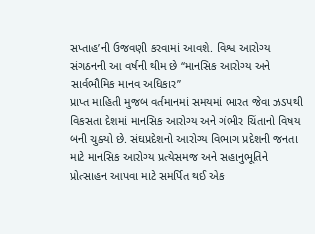સપ્તાહ’ની ઉજવણી કરવામાં આવશે. વિશ્વ આરોગ્‍ય સંગઠનની આ વર્ષની થીમ છે ‘‘માનસિક આરોગ્‍ય અને સાર્વભૌમિક માનવ અધિકાર”
પ્રાપ્ત માહિતી મુજબ વર્તમાનમાં સમયમાં ભારત જેવા ઝડપથી વિકસતા દેશમાં માનસિક આરોગ્‍ય અને ગંભીર ચિંતાનો વિષય બની ચુક્‍યો છે. સંઘપ્રદેશનો આરોગ્‍ય વિભાગ પ્રદેશની જનતા માટે માનસિક આરોગ્‍ય પ્રત્‍યેસમજ અને સહાનુભૂતિને પ્રોત્‍સાહન આપવા માટે સમર્પિત થઈ એક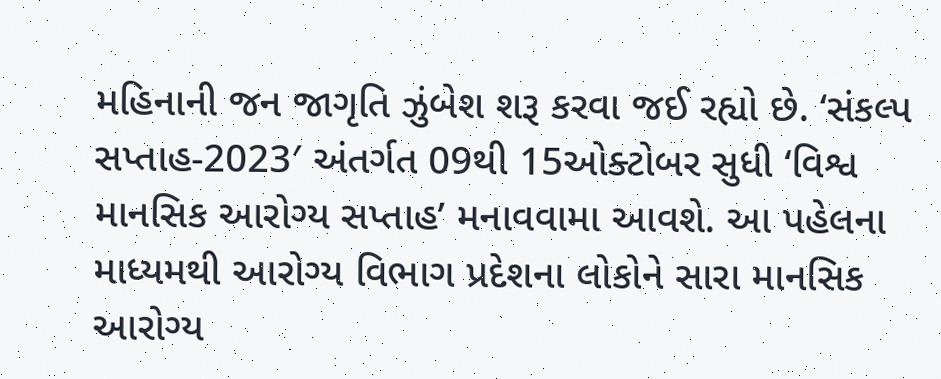મહિનાની જન જાગૃતિ ઝુંબેશ શરૂ કરવા જઈ રહ્યો છે. ‘સંકલ્‍પ સપ્તાહ-2023′ અંતર્ગત 09થી 15ઓક્‍ટોબર સુધી ‘વિશ્વ માનસિક આરોગ્‍ય સપ્તાહ’ મનાવવામા આવશે. આ પહેલના માધ્‍યમથી આરોગ્‍ય વિભાગ પ્રદેશના લોકોને સારા માનસિક આરોગ્‍ય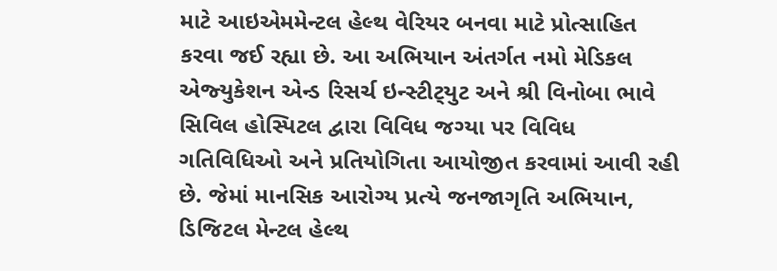માટે આઇએમમેન્‍ટલ હેલ્‍થ વેરિયર બનવા માટે પ્રોત્‍સાહિત કરવા જઈ રહ્યા છે. આ અભિયાન અંતર્ગત નમો મેડિકલ એજ્‍યુકેશન એન્‍ડ રિસર્ચ ઇન્‍સ્‍ટીટ્‍યુટ અને શ્રી વિનોબા ભાવે સિવિલ હોસ્‍પિટલ દ્વારા વિવિધ જગ્‍યા પર વિવિધ ગતિવિધિઓ અને પ્રતિયોગિતા આયોજીત કરવામાં આવી રહી છે. જેમાં માનસિક આરોગ્‍ય પ્રત્‍યે જનજાગૃતિ અભિયાન, ડિજિટલ મેન્‍ટલ હેલ્‍થ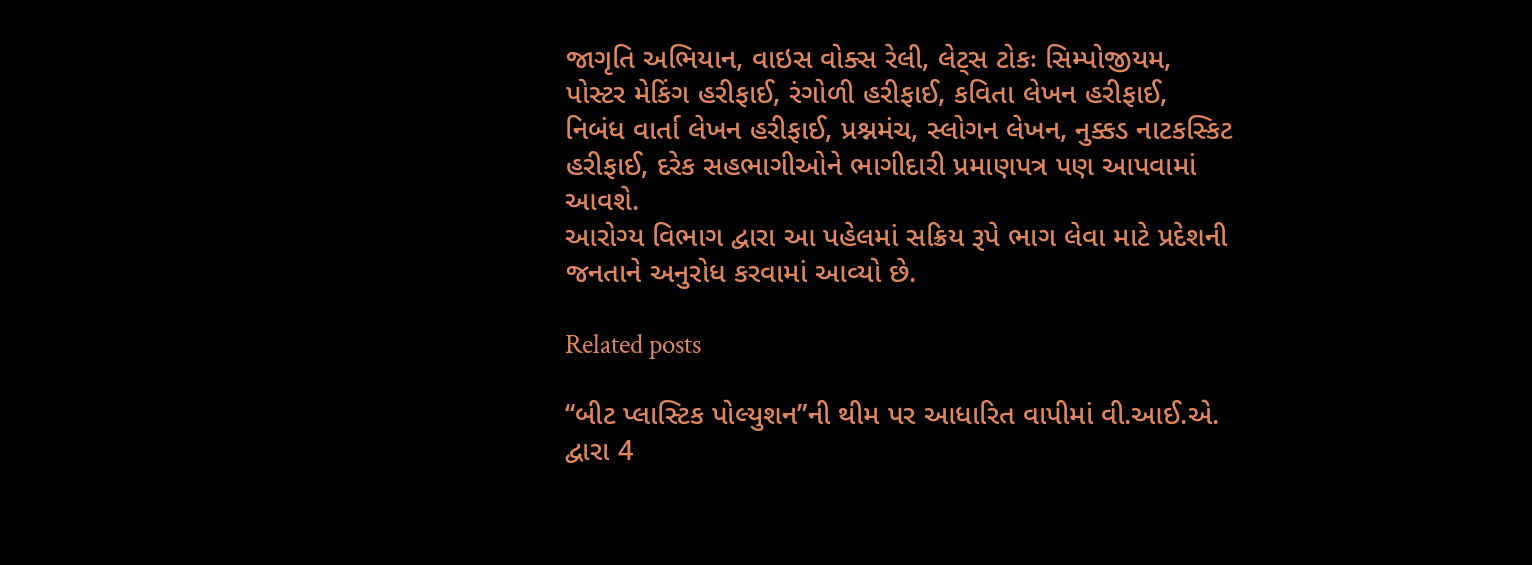જાગૃતિ અભિયાન, વાઇસ વોક્‍સ રેલી, લેટ્‍સ ટોકઃ સિમ્‍પોજીયમ, પોસ્‍ટર મેકિંગ હરીફાઈ, રંગોળી હરીફાઈ, કવિતા લેખન હરીફાઈ, નિબંધ વાર્તા લેખન હરીફાઈ, પ્રશ્નમંચ, સ્‍લોગન લેખન, નુક્કડ નાટકસ્‍કિટ હરીફાઈ, દરેક સહભાગીઓને ભાગીદારી પ્રમાણપત્ર પણ આપવામાં આવશે.
આરોગ્‍ય વિભાગ દ્વારા આ પહેલમાં સક્રિય રૂપે ભાગ લેવા માટે પ્રદેશની જનતાને અનુરોધ કરવામાં આવ્‍યો છે.

Related posts

‘‘બીટ પ્‍લાસ્‍ટિક પોલ્‍યુશન”ની થીમ પર આધારિત વાપીમાં વી.આઈ.એ. દ્વારા 4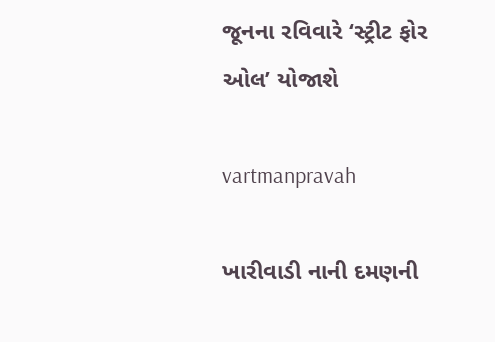જૂનના રવિવારે ‘સ્‍ટ્રીટ ફોર ઓલ’ યોજાશે

vartmanpravah

ખારીવાડી નાની દમણની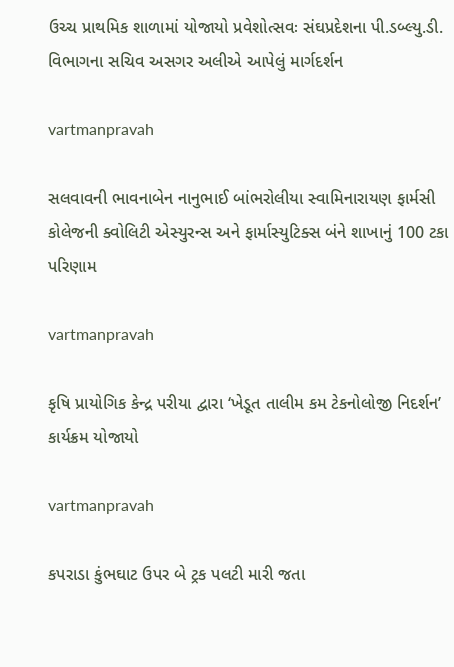ઉચ્‍ચ પ્રાથમિક શાળામાં યોજાયો પ્રવેશોત્‍સવઃ સંઘપ્રદેશના પી.ડબ્‍લ્‍યુ.ડી. વિભાગના સચિવ અસગર અલીએ આપેલું માર્ગદર્શન

vartmanpravah

સલવાવની ભાવનાબેન નાનુભાઈ બાંભરોલીયા સ્‍વામિનારાયણ ફાર્મસી કોલેજની ક્‍વોલિટી એસ્‍યુરન્‍સ અને ફાર્માસ્‍યુટિક્‍સ બંને શાખાનું 100 ટકા પરિણામ

vartmanpravah

કૃષિ પ્રાયોગિક કેન્‍દ્ર પરીયા દ્વારા ‘ખેડૂત તાલીમ કમ ટેકનોલોજી નિદર્શન’ કાર્યક્રમ યોજાયો

vartmanpravah

કપરાડા કુંભઘાટ ઉપર બે ટ્રક પલટી મારી જતા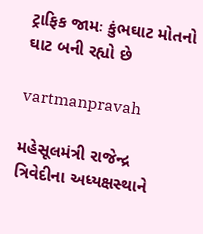ટ્રાફિક જામઃ કુંભઘાટ મોતનો ઘાટ બની રહ્યો છે

vartmanpravah

મહેસૂલમંત્રી રાજેન્‍દ્ર ત્રિવેદીના અધ્‍યક્ષસ્‍થાને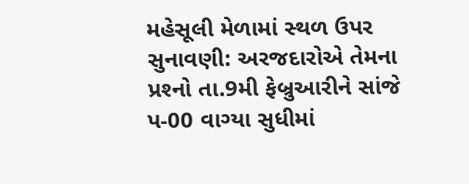મહેસૂલી મેળામાં સ્‍થળ ઉપર સુનાવણી: અરજદારોએ તેમના પ્રશ્‍નો તા.9મી ફેબ્રુઆરીને સાંજે પ-00 વાગ્‍યા સુધીમાં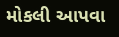મોકલી આપવા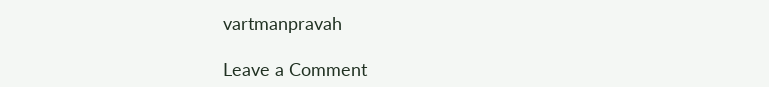vartmanpravah

Leave a Comment